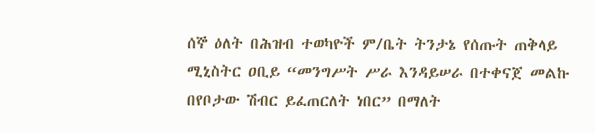ሰኞ ዕለት በሕዝብ ተወካዮች ም/ቤት ትንታኔ የሰጡት ጠቅላይ ሚኒስትር ዐቢይ “መንግሥት ሥራ እንዳይሠራ በተቀናጀ መልኩ በየቦታው ሽብር ይፈጠርለት ነበር” በማለት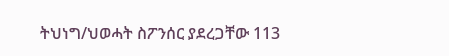ትህነግ/ህወሓት ስፖንሰር ያደረጋቸው 113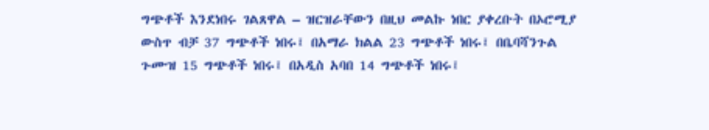ግጭቶች እንደነበሩ ገልጸዋል – ዝርዝራቸውን በዚህ መልኩ ነበር ያቀረቡት በኦሮሚያ ውስጥ ብቻ 37 ግጭቶች ነበሩ፤ በአማራ ክልል 23 ግጭቶች ነበሩ፤ በቤባሻንጉል ጉሙዝ 15 ግጭቶች ነበሩ፤ በአዲስ አባበ 14 ግጭቶች ነበሩ፤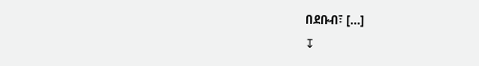በደቡብ፣ […]
↧